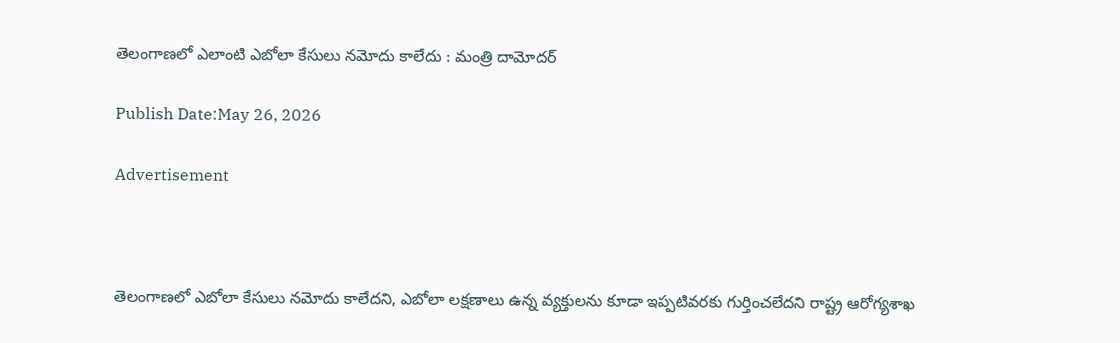తెలంగాణలో ఎలాంటి ఎబోలా కేసులు నమోదు కాలేదు : మంత్రి దామోదర్

Publish Date:May 26, 2026

Advertisement



తెలంగాణలో ఎబోలా కేసులు నమోదు కాలేదని, ఎబోలా లక్షణాలు ఉన్న వ్యక్తులను కూడా ఇప్పటివరకు గుర్తించలేదని రాష్ట్ర ఆరోగ్యశాఖ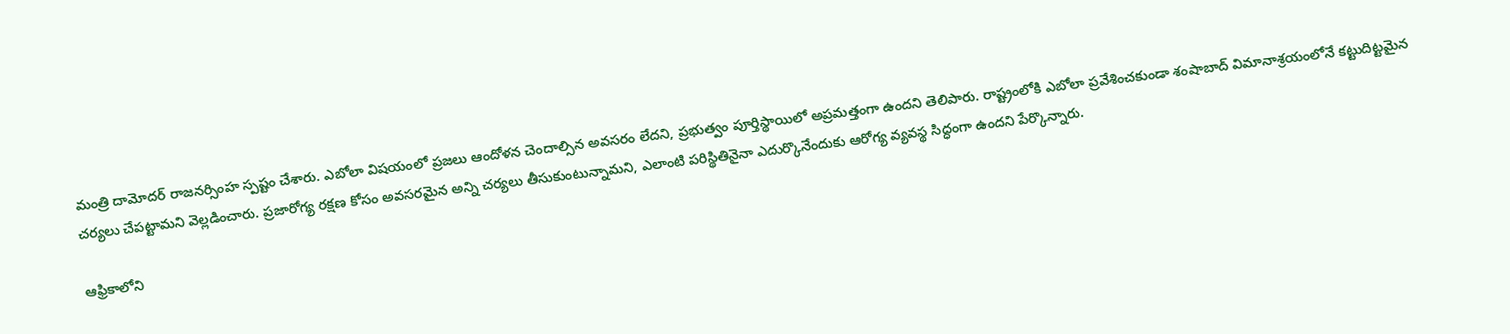మంత్రి దామోదర్ రాజనర్సింహ స్పష్టం చేశారు. ఎబోలా విషయంలో ప్రజలు ఆందోళన చెందాల్సిన అవసరం లేదని, ప్రభుత్వం పూర్తిస్థాయిలో అప్రమత్తంగా ఉందని తెలిపారు. రాష్ట్రంలోకి ఎబోలా ప్రవేశించకుండా శంషాబాద్ విమానాశ్రయంలోనే కట్టుదిట్టమైన చర్యలు చేపట్టామని వెల్లడించారు. ప్రజారోగ్య రక్షణ కోసం అవసరమైన అన్ని చర్యలు తీసుకుంటున్నామని, ఎలాంటి పరిస్థితినైనా ఎదుర్కొనేందుకు ఆరోగ్య వ్యవస్థ సిద్ధంగా ఉందని పేర్కొన్నారు.

ఆఫ్రికాలోని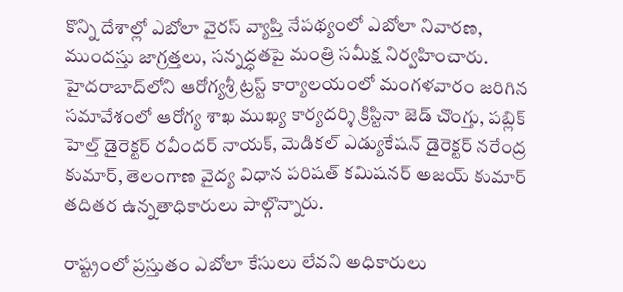కొన్ని దేశాల్లో ఎబోలా వైరస్ వ్యాప్తి నేపథ్యంలో ఎబోలా నివారణ, ముందస్తు జాగ్రత్తలు, సన్నద్ధతపై మంత్రి సమీక్ష నిర్వహించారు. హైదరాబాద్‌లోని ఆరోగ్యశ్రీ ట్రస్ట్ కార్యాలయంలో మంగళవారం జరిగిన సమావేశంలో ఆరోగ్య శాఖ ముఖ్య కార్యదర్శి క్రిస్టినా జెడ్ చొంగ్తు, పబ్లిక్ హెల్త్ డైరెక్టర్ రవీందర్ నాయక్, మెడికల్ ఎడ్యుకేషన్ డైరెక్టర్ నరేంద్ర కుమార్, తెలంగాణ వైద్య విధాన పరిషత్ కమిషనర్ అజయ్ కుమార్ తదితర ఉన్నతాధికారులు పాల్గొన్నారు.

రాష్ట్రంలో ప్రస్తుతం ఎబోలా కేసులు లేవని అధికారులు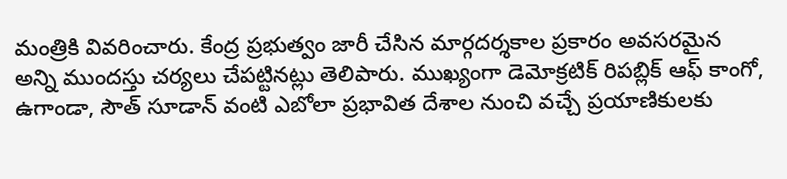మంత్రికి వివరించారు. కేంద్ర ప్రభుత్వం జారీ చేసిన మార్గదర్శకాల ప్రకారం అవసరమైన అన్ని ముందస్తు చర్యలు చేపట్టినట్లు తెలిపారు. ముఖ్యంగా డెమోక్రటిక్ రిపబ్లిక్ ఆఫ్ కాంగో, ఉగాండా, సౌత్ సూడాన్ వంటి ఎబోలా ప్రభావిత దేశాల నుంచి వచ్చే ప్రయాణికులకు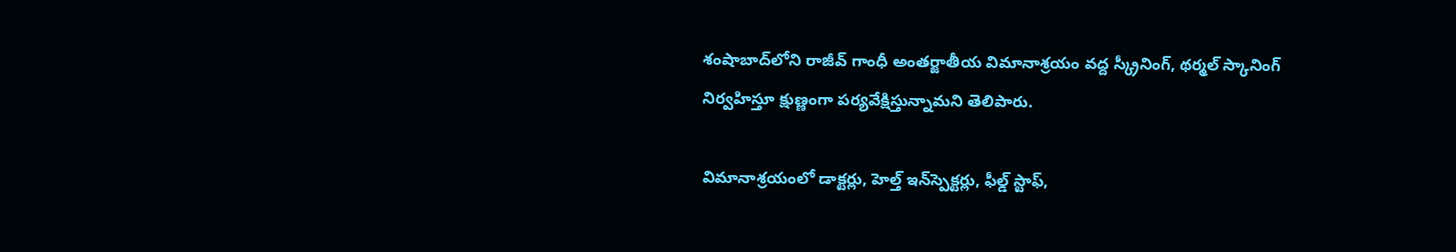శంషాబాద్‌లోని రాజీవ్ గాంధీ అంతర్జాతీయ విమానాశ్రయం వద్ద స్క్రీనింగ్, థర్మల్ స్కానింగ్ నిర్వహిస్తూ క్షుణ్ణంగా పర్యవేక్షిస్తున్నామని తెలిపారు.

విమానాశ్రయంలో డాక్టర్లు, హెల్త్ ఇన్‌స్పెక్టర్లు, ఫీల్డ్ స్టాఫ్,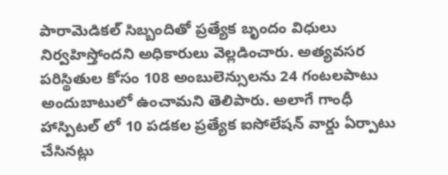పారామెడికల్ సిబ్బందితో ప్రత్యేక బృందం విధులు నిర్వహిస్తోందని అధికారులు వెల్లడించారు. అత్యవసర పరిస్థితుల కోసం 108 అంబులెన్సులను 24 గంటలపాటు అందుబాటులో ఉంచామని తెలిపారు. అలాగే గాంధీ హాస్పిటల్ లో 10 పడకల ప్రత్యేక ఐసోలేషన్ వార్డు ఏర్పాటు చేసినట్లు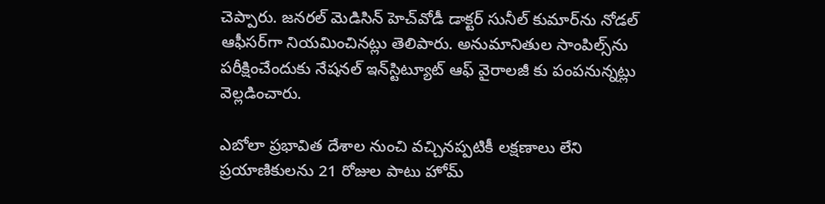చెప్పారు. జనరల్ మెడిసిన్ హెచ్‌వోడీ డాక్టర్ సునీల్ కుమార్‌ను నోడల్ ఆఫీసర్‌గా నియమించినట్లు తెలిపారు. అనుమానితుల సాంపిల్స్‌ను పరీక్షించేందుకు నేషనల్ ఇన్‌స్టిట్యూట్ ఆఫ్ వైరాలజీ కు పంపనున్నట్లు వెల్లడించారు.

ఎబోలా ప్రభావిత దేశాల నుంచి వచ్చినప్పటికీ లక్షణాలు లేని ప్రయాణికులను 21 రోజుల పాటు హోమ్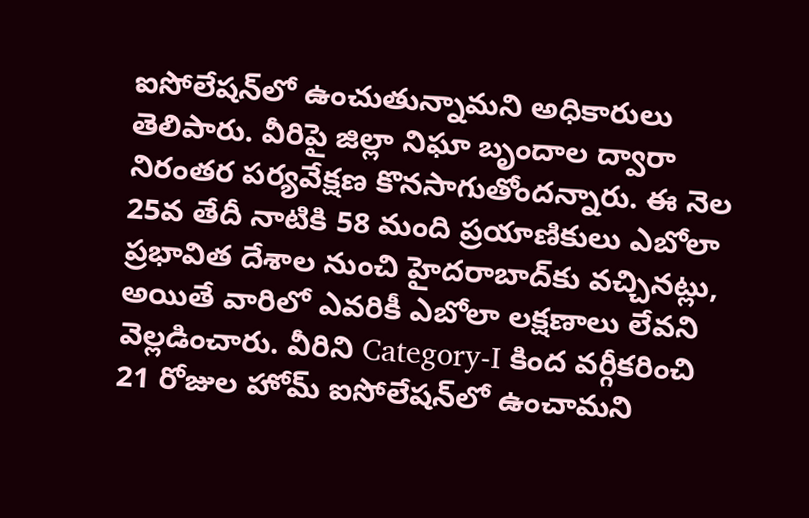ఐసోలేషన్‌లో ఉంచుతున్నామని అధికారులు తెలిపారు. వీరిపై జిల్లా నిఘా బృందాల ద్వారా నిరంతర పర్యవేక్షణ కొనసాగుతోందన్నారు. ఈ నెల 25వ తేదీ నాటికి 58 మంది ప్రయాణికులు ఎబోలా ప్రభావిత దేశాల నుంచి హైదరాబాద్‌కు వచ్చినట్లు, అయితే వారిలో ఎవరికీ ఎబోలా లక్షణాలు లేవని వెల్లడించారు. వీరిని Category-I కింద వర్గీకరించి 21 రోజుల హోమ్ ఐసోలేషన్‌లో ఉంచామని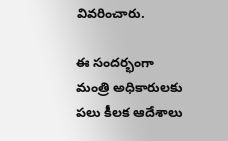వివరించారు.

ఈ సందర్భంగా మంత్రి అధికారులకు పలు కీలక ఆదేశాలు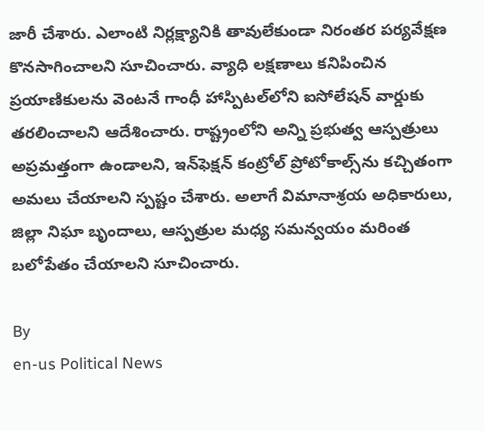జారీ చేశారు. ఎలాంటి నిర్లక్ష్యానికి తావులేకుండా నిరంతర పర్యవేక్షణ కొనసాగించాలని సూచించారు. వ్యాధి లక్షణాలు కనిపించిన ప్రయాణికులను వెంటనే గాంధీ హాస్పిటల్‌లోని ఐసోలేషన్ వార్డుకు తరలించాలని ఆదేశించారు. రాష్ట్రంలోని అన్ని ప్రభుత్వ ఆస్పత్రులు అప్రమత్తంగా ఉండాలని, ఇన్‌ఫెక్షన్ కంట్రోల్ ప్రోటోకాల్స్‌ను కచ్చితంగా అమలు చేయాలని స్పష్టం చేశారు. అలాగే విమానాశ్రయ అధికారులు, జిల్లా నిఘా బృందాలు, ఆస్పత్రుల మధ్య సమన్వయం మరింత బలోపేతం చేయాలని సూచించారు.

By
en-us Political News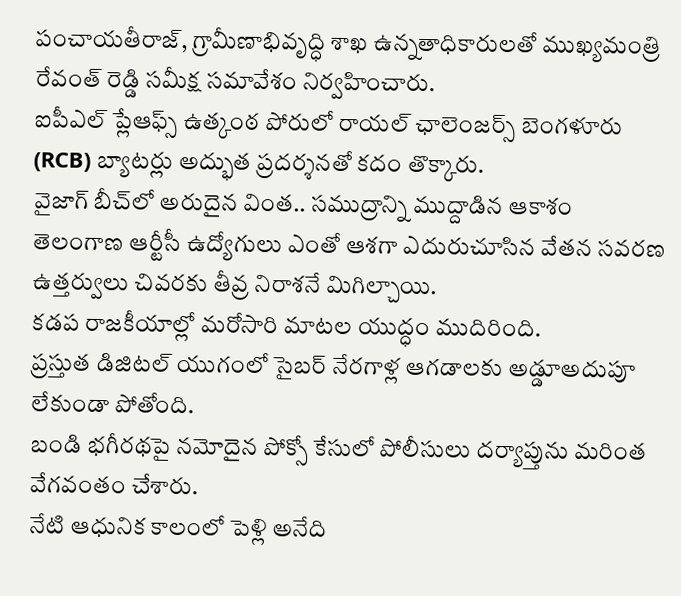పంచాయతీరాజ్, గ్రామీణాభివృద్ధి శాఖ ఉన్నతాధికారులతో ముఖ్యమంత్రి రేవంత్ రెడ్డి సమీక్ష సమావేశం నిర్వహించారు.
ఐపీఎల్ ప్లేఆఫ్స్ ఉత్కంఠ పోరులో రాయల్ ఛాలెంజర్స్ బెంగళూరు (RCB) బ్యాటర్లు అద్భుత ప్రదర్శనతో కదం తొక్కారు.
వైజాగ్ బీచ్‌లో అరుదైన వింత.. సముద్రాన్ని ముద్దాడిన ఆకాశం
తెలంగాణ ఆర్టీసీ ఉద్యోగులు ఎంతో ఆశగా ఎదురుచూసిన వేతన సవరణ ఉత్తర్వులు చివరకు తీవ్ర నిరాశనే మిగిల్చాయి.
కడప రాజకీయాల్లో మరోసారి మాటల యుద్ధం ముదిరింది.
ప్రస్తుత డిజిటల్ యుగంలో సైబర్ నేరగాళ్ల ఆగడాలకు అడ్డూఅదుపూ లేకుండా పోతోంది.
బండి భగీరథపై నమోదైన పోక్సో కేసులో పోలీసులు దర్యాప్తును మరింత వేగవంతం చేశారు.
నేటి ఆధునిక కాలంలో పెళ్లి అనేది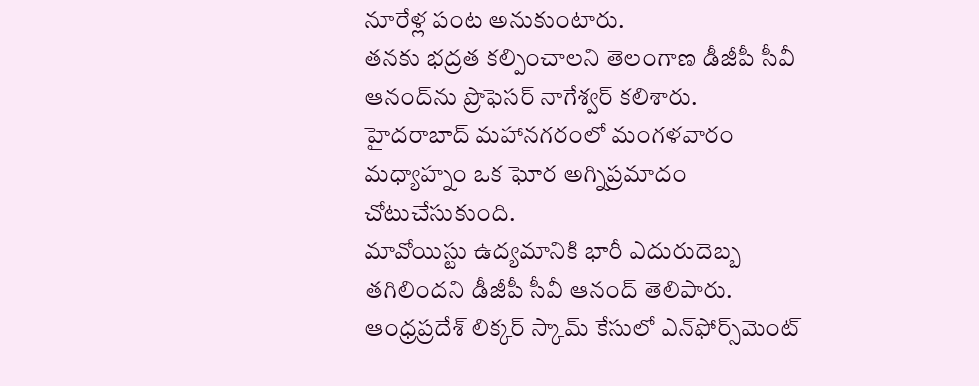నూరేళ్ల పంట అనుకుంటారు.
తనకు భద్రత కల్పించాలని తెలంగాణ డీజీపీ సీవీ ఆనంద్‌ను ప్రొఫెసర్ నాగేశ్వర్‌ కలిశారు.
హైదరాబాద్ మహానగరంలో మంగళవారం మధ్యాహ్నం ఒక ఘోర అగ్నిప్రమాదం చోటుచేసుకుంది.
మావోయిస్టు ఉద్యమానికి భారీ ఎదురుదెబ్బ తగిలిందని డీజీపీ సీవీ ఆనంద్ తెలిపారు.
ఆంధ్రప్రదేశ్ లిక్కర్ స్కామ్ కేసులో ఎన్‌ఫోర్స్‌మెంట్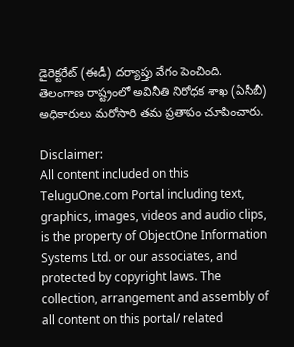డైరెక్టరేట్ (ఈడీ) దర్యాప్తు వేగం పెంచింది.
తెలంగాణ రాష్ట్రంలో అవినీతి నిరోధక శాఖ (ఏసీబీ) అధికారులు మరోసారి తమ ప్రతాపం చూపించారు.

Disclaimer:
All content included on this TeluguOne.com Portal including text, graphics, images, videos and audio clips, is the property of ObjectOne Information Systems Ltd. or our associates, and protected by copyright laws. The collection, arrangement and assembly of all content on this portal/ related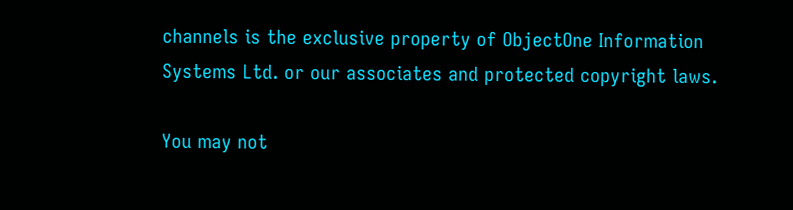channels is the exclusive property of ObjectOne Information Systems Ltd. or our associates and protected copyright laws.

You may not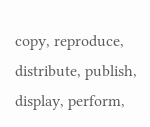copy, reproduce, distribute, publish, display, perform,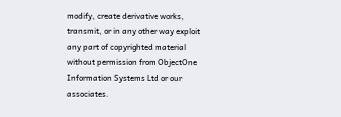modify, create derivative works, transmit, or in any other way exploit any part of copyrighted material without permission from ObjectOne Information Systems Ltd or our associates.